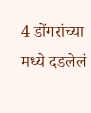4 डोंगरांच्या मध्ये दडलेलं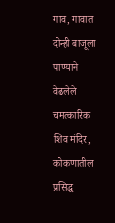गाव, गावात दोन्ही बाजूला पाण्याने वेढलेले चमत्कारिक शिव मंदिर, कोकणातील प्रसिद्ध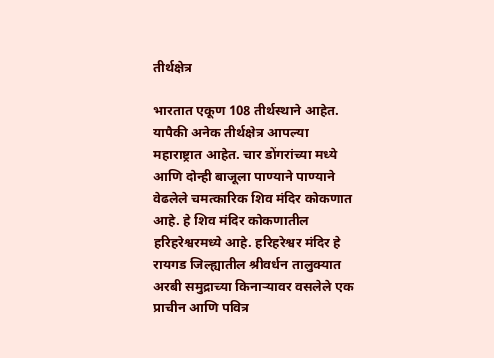तीर्थक्षेत्र

भारतात एकूण 108 तीर्थस्थाने आहेत. यापैकी अनेक तीर्थक्षेत्र आपल्या महाराष्ट्रात आहेत. चार डोंगरांच्या मध्ये आणि दोन्ही बाजूला पाण्याने पाण्याने वेढलेले चमत्कारिक शिव मंदिर कोकणात आहे. हे शिव मंदिर कोकणातील हरिहरेश्वरमध्ये आहे. हरिहरेश्वर मंदिर हे  रायगड जिल्ह्यातील श्रीवर्धन तालुक्यात अरबी समुद्राच्या किनाऱ्यावर वसलेले एक प्राचीन आणि पवित्र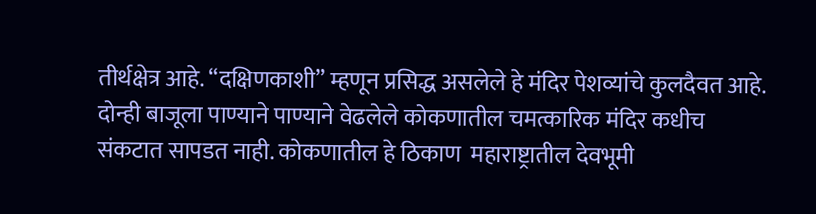तीर्थक्षेत्र आहे. “दक्षिणकाशी” म्हणून प्रसिद्ध असलेले हे मंदिर पेशव्यांचे कुलदैवत आहे. दोन्ही बाजूला पाण्याने पाण्याने वेढलेले कोकणातील चमत्कारिक मंदिर कधीच संकटात सापडत नाही. कोकणातील हे ठिकाण  महाराष्ट्रातील देवभूमी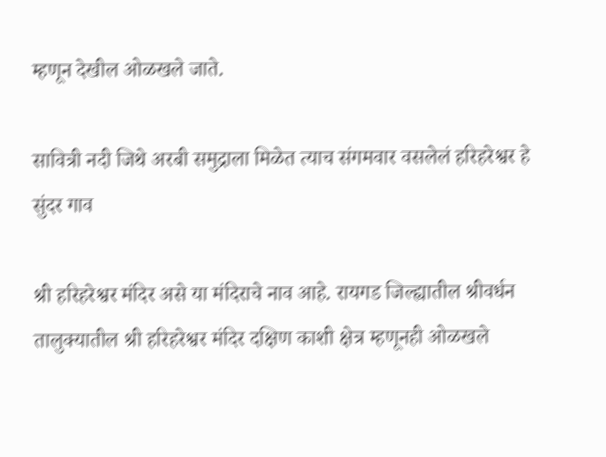म्हणून देखील ओळखले जाते.

सावित्री नदी जिथे अरबी समुद्राला मिळेत त्याच संगमवार वसलेलं हरिहरेश्वर हे सुंदर गाव

श्री हरिहरेश्वर मंदिर असे या मंदिराचे नाव आहे. रायगड जिल्ह्यातील श्रीवर्धन तालुक्यातील श्री हरिहरेश्वर मंदिर दक्षिण काशी क्षेत्र म्हणूनही ओळखले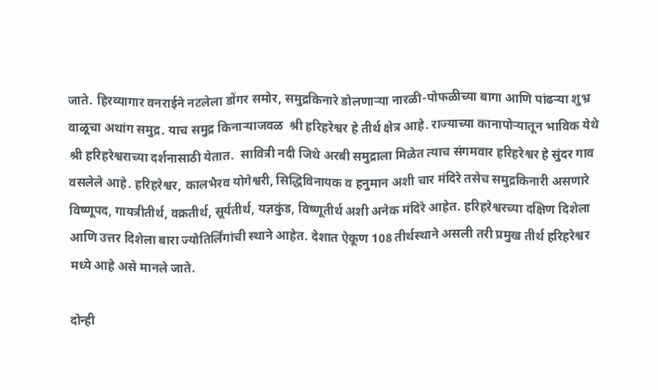जाते. हिरव्यागार वनराईने नटलेला डोंगर समोर, समुद्रकिनारे डोलणाऱ्या नारळी-पोफळीच्या बागा आणि पांढऱ्या शुभ्र वाळूचा अथांग समुद्र. याच समुद्र किनाऱ्याजवळ  श्री हरिहरेश्वर हे तीर्थ क्षेत्र आहे. राज्याच्या कानापोऱ्यातून भाविक येथे श्री हरिहरेश्वराच्या दर्शनासाठी येतात.  सावित्री नदी जिथे अरबी समुद्राला मिळेत त्याच संगमवार हरिहरेश्वर हे सुंदर गाव वसलेले आहे. हरिहरेश्वर, कालभैरव योगेश्वरी, सिद्धिविनायक व हनुमान अशी चार मंदिरे तसेच समुद्रकिनारी असणारे विष्णूपद, गायत्रीतीर्थ, वक्रतीर्थ, सूर्यतीर्थ, यज्ञकुंड, विष्णूतीर्थ अशी अनेक मंदिरे आहेत. हरिहरेश्वरच्या दक्षिण दिशेला आणि उत्तर दिशेला बारा ज्योतिर्लिंगांची स्थाने आहेत. देशात ऐकूण 108 तीर्थस्थाने असली तरी प्रमुख तीर्थ हरिहरेश्वर मध्ये आहे असे मानले जाते.

दोन्ही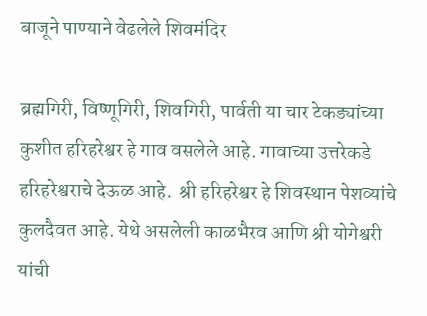बाजूने पाण्याने वेढलेले शिवमंदिर

ब्रह्मगिरी, विष्णूगिरी, शिवगिरी, पार्वती या चार टेकड्यांच्या  कुशीत हरिहरेश्वर हे गाव वसलेले आहे. गावाच्या उत्तरेकडे हरिहरेश्वराचे देऊळ आहे.  श्री हरिहरेश्वर हे शिवस्थान पेशव्यांचे कुलदैवत आहे. येथे असलेली काळभैरव आणि श्री योगेश्वरी यांची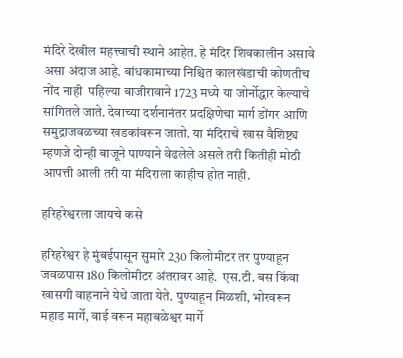मंदिरे देखील महत्त्वाची स्थाने आहेत. हे मंदिर शिवकालीन असावे असा अंदाज आहे. बांधकामाच्या निश्चित कालखंडाची कोणतीच नोंद नाही  पहिल्या बाजीरावाने 1723 मध्ये या जोर्नोद्धार केल्याचे सांगितले जाते. देवाच्या दर्शनानंतर प्रदक्षिणेचा मार्ग डोंगर आणि समुद्राजवळच्या खडकांवरून जातो. या मंदिराचे खास वैशिष्ट्य म्हणजे दोन्ही बाजूने पाण्याने वेढलेले असले तरी कितीही मोठी आपत्ती आली तरी या मंदिराला काहीच होत नाही.

हरिहरेश्वरला जायचे कसे

हरिहरेश्वर हे मुंबईपासून सुमारे 230 किलोमीटर तर पुण्याहून जवळपास 180 किलोमीटर अंतरावर आहे.  एस.टी. बस किंवा खासगी वाहनाने येथे जाता येते. पुण्याहून मिळशी, भोरवरून महाड मार्गे, वाई वरून महाबळेश्वर मार्गे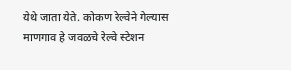येथे जाता येते. कोकण रेल्वेने गेल्यास  माणगाव हे जवळचे रेल्वे स्टेशन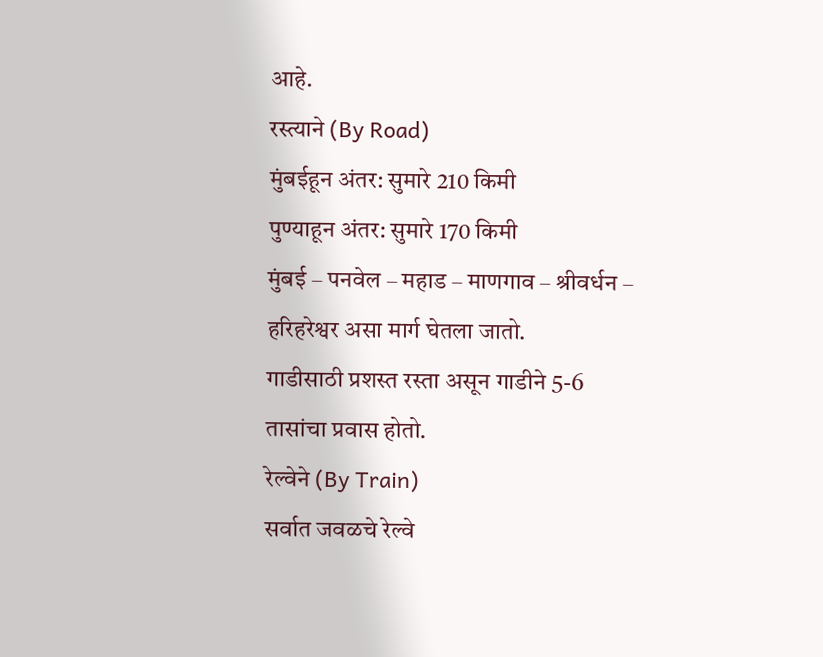आहे.
रस्त्याने (By Road)
मुंबईहून अंतर: सुमारे 210 किमी
पुण्याहून अंतर: सुमारे 170 किमी
मुंबई – पनवेल – महाड – माणगाव – श्रीवर्धन – हरिहरेश्वर असा मार्ग घेतला जातो.
गाडीसाठी प्रशस्त रस्ता असून गाडीने 5-6 तासांचा प्रवास होतो.
रेल्वेने (By Train)
सर्वात जवळचे रेल्वे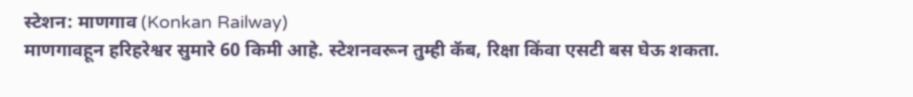स्टेशन: माणगाव (Konkan Railway)
माणगावहून हरिहरेश्वर सुमारे 60 किमी आहे. स्टेशनवरून तुम्ही कॅब, रिक्षा किंवा एसटी बस घेऊ शकता.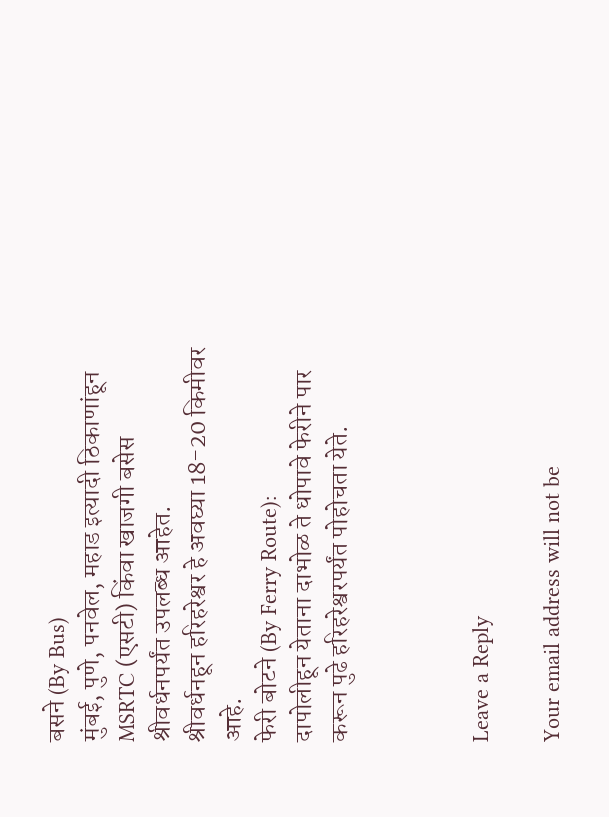बसने (By Bus)
मुंबई, पुणे, पनवेल, महाड इत्यादी ठिकाणांहून MSRTC (एसटी) किंवा खाजगी बसेस श्रीवर्धनपर्यंत उपलब्ध आहेत.
श्रीवर्धनहून हरिहरेश्वर हे अवघ्या 18-20 किमीवर आहे.
फेरी बोटने (By Ferry Route):
दापोलीहून येताना दाभोळ ते धोपावे फेरीने पार करून पुढे हरिहरेश्वरपर्यंत पोहोचता येते.



Leave a Reply

Your email address will not be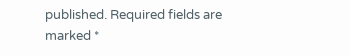published. Required fields are marked *